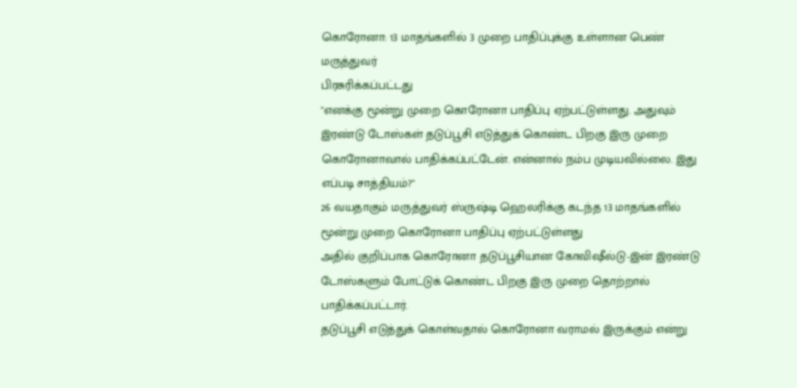கொரோனா: 13 மாதங்களில் 3 முறை பாதிப்புக்கு உள்ளான பெண் மருத்துவர்
பிரசுரிக்கப்பட்டது
"எனக்கு மூன்று முறை கொரோனா பாதிப்பு ஏற்பட்டுள்ளது. அதுவும் இரண்டு டோஸ்கள் தடுப்பூசி எடுத்துக் கொண்ட பிறகு இரு முறை கொரோனாவால் பாதிக்கப்பட்டேன். என்னால் நம்ப முடியவில்லை. இது எப்படி சாத்தியம்?"
26 வயதாகும் மருத்துவர் ஸ்ருஷ்டி ஹெலரிக்கு கடந்த 13 மாதங்களில் மூன்று முறை கொரோனா பாதிப்பு ஏற்பட்டுள்ளது
அதில் குறிப்பாக கொரோனா தடுப்பூசியான கோவிஷீல்டு-இன் இரண்டு டோஸ்களும் போட்டுக் கொண்ட பிறகு இரு முறை தொற்றால் பாதிக்கப்பட்டார்.
தடுப்பூசி எடுத்துக் கொள்வதால் கொரோனா வராமல் இருக்கும் என்று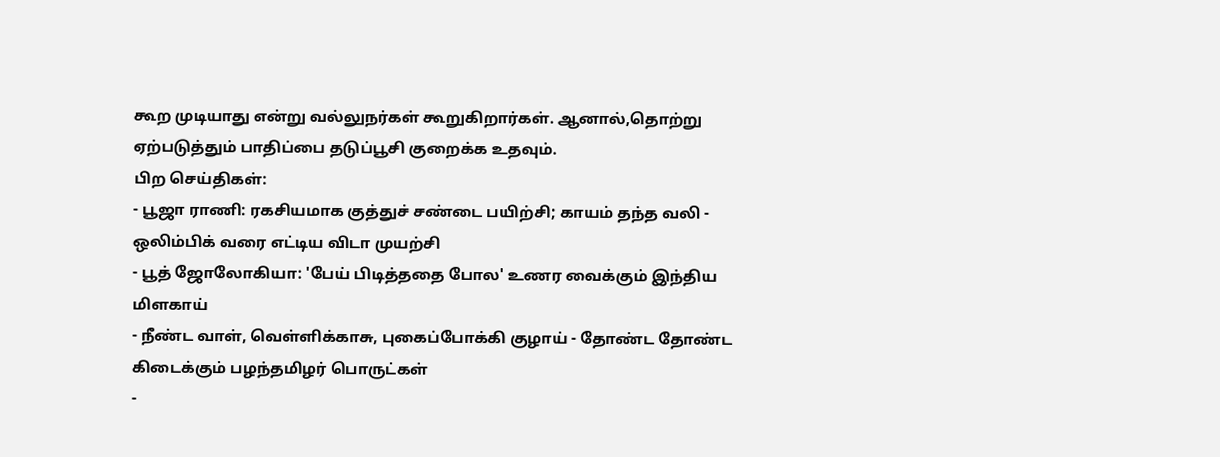கூற முடியாது என்று வல்லுநர்கள் கூறுகிறார்கள். ஆனால்,தொற்று ஏற்படுத்தும் பாதிப்பை தடுப்பூசி குறைக்க உதவும்.
பிற செய்திகள்:
- பூஜா ராணி: ரகசியமாக குத்துச் சண்டை பயிற்சி; காயம் தந்த வலி - ஒலிம்பிக் வரை எட்டிய விடா முயற்சி
- பூத் ஜோலோகியா: 'பேய் பிடித்ததை போல' உணர வைக்கும் இந்திய மிளகாய்
- நீண்ட வாள், வெள்ளிக்காசு, புகைப்போக்கி குழாய் - தோண்ட தோண்ட கிடைக்கும் பழந்தமிழர் பொருட்கள்
-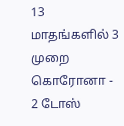13 மாதங்களில் 3 முறை கொரோனா - 2 டோஸ்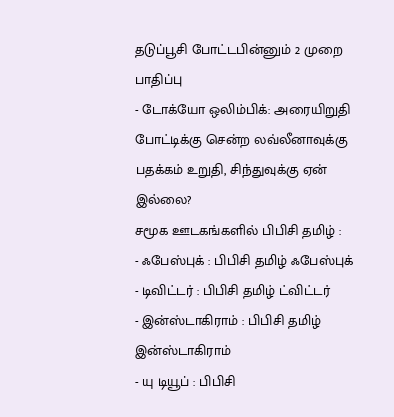தடுப்பூசி போட்டபின்னும் 2 முறை பாதிப்பு
- டோக்யோ ஒலிம்பிக்: அரையிறுதி போட்டிக்கு சென்ற லவ்லீனாவுக்கு பதக்கம் உறுதி, சிந்துவுக்கு ஏன் இல்லை?
சமூக ஊடகங்களில் பிபிசி தமிழ் :
- ஃபேஸ்புக் : பிபிசி தமிழ் ஃபேஸ்புக்
- டிவிட்டர் : பிபிசி தமிழ் ட்விட்டர்
- இன்ஸ்டாகிராம் : பிபிசி தமிழ் இன்ஸ்டாகிராம்
- யு டியூப் : பிபிசி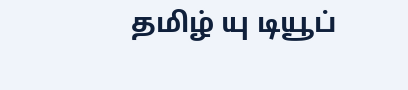தமிழ் யு டியூப்